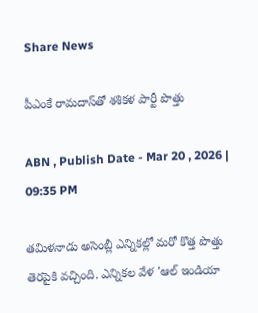Share News

పీఎంకే రామదాస్‌తో శశికళ పార్టీ పొత్తు

ABN , Publish Date - Mar 20 , 2026 | 09:35 PM

తమిళనాడు అసెంబ్లీ ఎన్నికల్లో మరో కొత్త పొత్తు తెరపైకి వచ్చింది. ఎన్నికల వేళ 'ఆల్ ఇండియా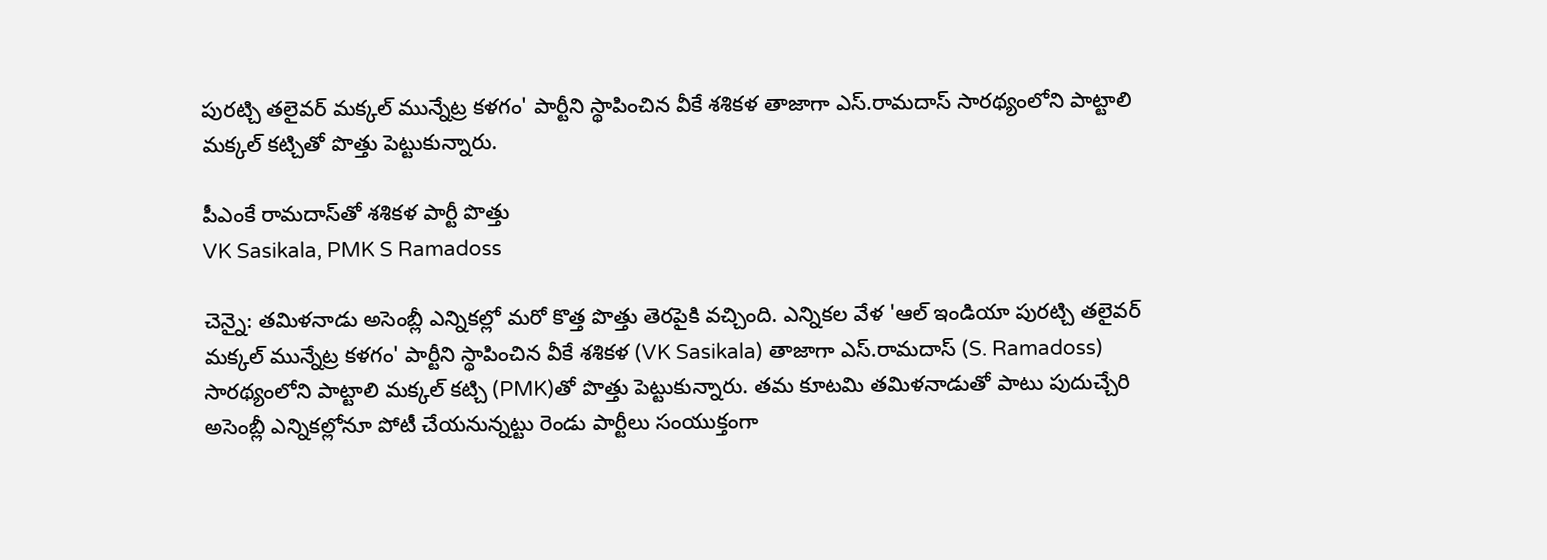పురట్చి తలైవర్ మక్కల్ మున్నేట్ర కళగం' పార్టీని స్థాపించిన వీకే శశికళ తాజాగా ఎస్.రామదాస్ సారథ్యంలోని పాట్టాలి మక్కల్ కట్చితో పొత్తు పెట్టుకున్నారు.

పీఎంకే రామదాస్‌తో శశికళ పార్టీ పొత్తు
VK Sasikala, PMK S Ramadoss

చెన్నై: తమిళనాడు అసెంబ్లీ ఎన్నికల్లో మరో కొత్త పొత్తు తెరపైకి వచ్చింది. ఎన్నికల వేళ 'ఆల్ ఇండియా పురట్చి తలైవర్ మక్కల్ మున్నేట్ర కళగం' పార్టీని స్థాపించిన వీకే శశికళ (VK Sasikala) తాజాగా ఎస్.రామదాస్ (S. Ramadoss) సారథ్యంలోని పాట్టాలి మక్కల్ కట్చి (PMK)తో పొత్తు పెట్టుకున్నారు. తమ కూటమి తమిళనాడుతో పాటు పుదుచ్చేరి అసెంబ్లీ ఎన్నికల్లోనూ పోటీ చేయనున్నట్టు రెండు పార్టీలు సంయుక్తంగా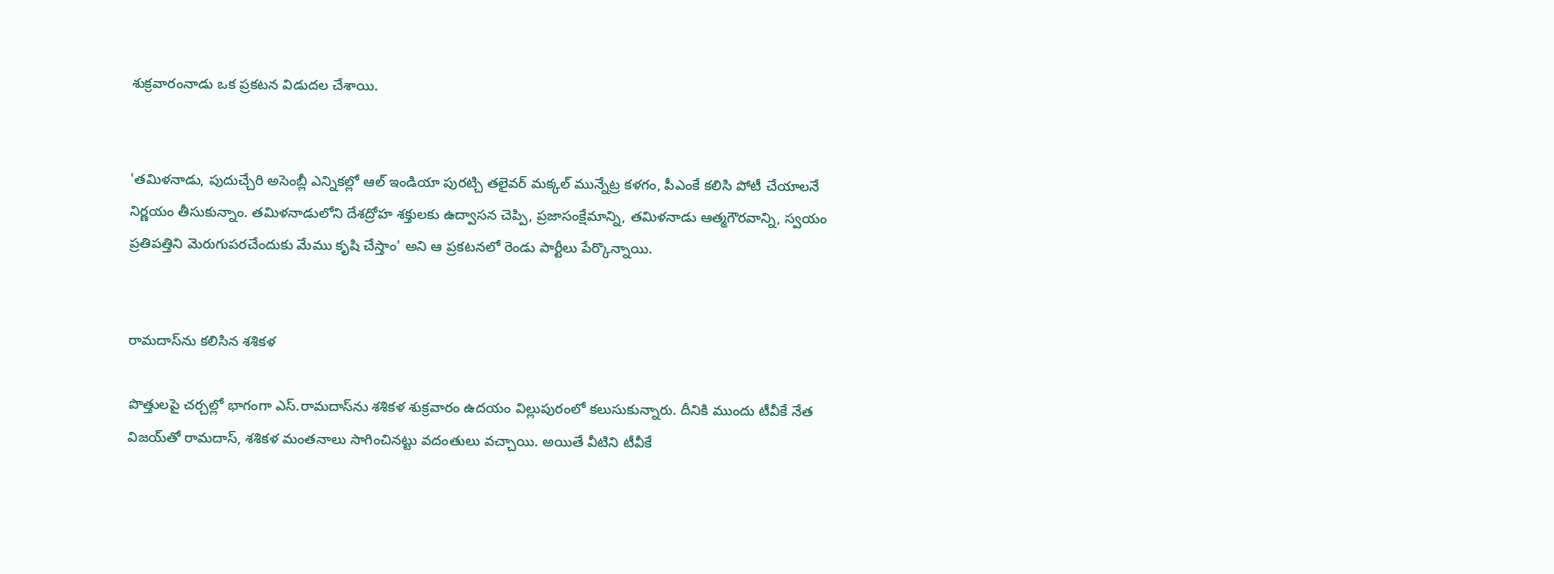శుక్రవారంనాడు ఒక ప్రకటన విడుదల చేశాయి.


'తమిళనాడు, పుదుచ్చేరి అసెంబ్లీ ఎన్నికల్లో ఆల్ ఇండియా పురట్చి తలైవర్ మక్కల్ మున్నేట్ర కళగం, పీఎంకే కలిసి పోటీ చేయాలనే నిర్ణయం తీసుకున్నాం. తమిళనాడులోని దేశద్రోహ శక్తులకు ఉద్వాసన చెప్పి, ప్రజాసంక్షేమాన్ని, తమిళనాడు ఆత్మగౌరవాన్ని, స్వయం ప్రతిపత్తిని మెరుగుపరచేందుకు మేము కృషి చేస్తాం' అని ఆ ప్రకటనలో రెండు పార్టీలు పేర్కొన్నాయి.


రామదాస్‌ను కలిసిన శశికళ

పొత్తులపై చర్చల్లో భాగంగా ఎస్.రామదాస్‌ను శశికళ శుక్రవారం ఉదయం విల్లుపురంలో కలుసుకున్నారు. దీనికి ముందు టీవీకే నేత విజయ్‌తో రామదాస్, శశికళ మంతనాలు సాగించినట్టు వదంతులు వచ్చాయి. అయితే వీటిని టీవీకే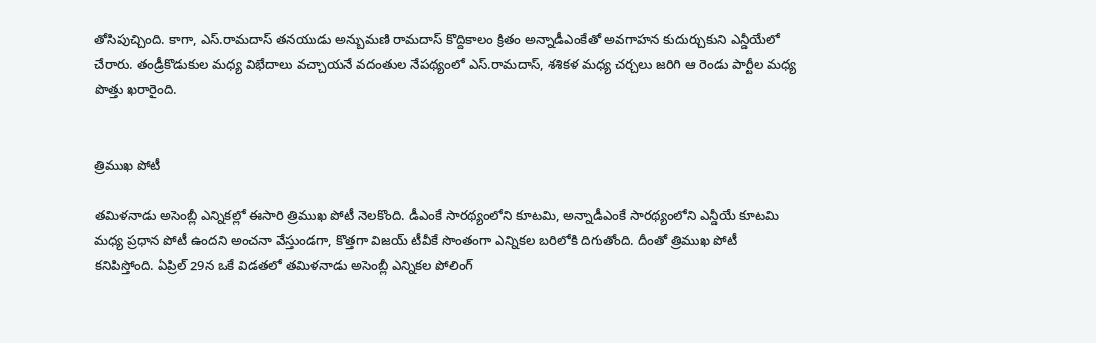తోసిపుచ్చింది. కాగా, ఎస్.రామదాస్ తనయుడు అన్బుమణి రామదాస్ కొద్దికాలం క్రితం అన్నాడీఎంకేతో అవగాహన కుదుర్చుకుని ఎన్డీయేలో చేరారు. తండ్రీకొడుకుల మధ్య విభేదాలు వచ్చాయనే వదంతుల నేపథ్యంలో ఎస్.రామదాస్, శశికళ మధ్య చర్చలు జరిగి ఆ రెండు పార్టీల మధ్య పొత్తు ఖరారైంది.


త్రిముఖ పోటీ

తమిళనాడు అసెంబ్లీ ఎన్నికల్లో ఈసారి త్రిముఖ పోటీ నెలకొంది. డీఎంకే సారథ్యంలోని కూటమి, అన్నాడీఎంకే సారథ్యంలోని ఎన్డీయే కూటమి మధ్య ప్రధాన పోటీ ఉందని అంచనా వేస్తుండగా, కొత్తగా విజయ్ టీవీకే సొంతంగా ఎన్నికల బరిలోకి దిగుతోంది. దీంతో త్రిముఖ పోటీ కనిపిస్తోంది. ఏప్రిల్ 29న ఒకే విడతలో తమిళనాడు అసెంబ్లీ ఎన్నికల పోలింగ్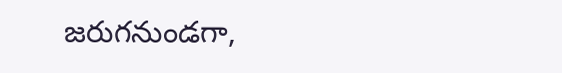జరుగనుండగా,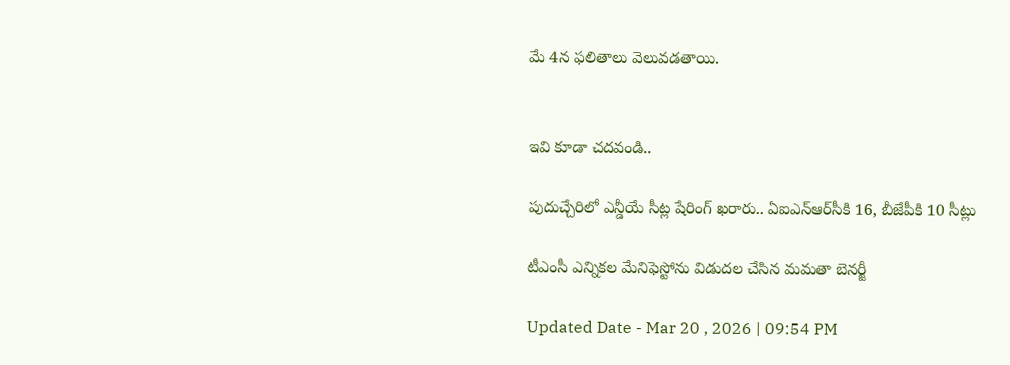మే 4న ఫలితాలు వెలువడతాయి.


ఇవి కూడా చదవండి..

పుదుచ్చేరిలో ఎన్డీయే సీట్ల షేరింగ్ ఖరారు.. ఏఐఎన్‌ఆర్‌సీకి 16, బీజేపీకి 10 సీట్లు

టీఎంసీ ఎన్నికల మేనిఫెస్టోను విడుదల చేసిన మమతా బెనర్జీ

Updated Date - Mar 20 , 2026 | 09:54 PM